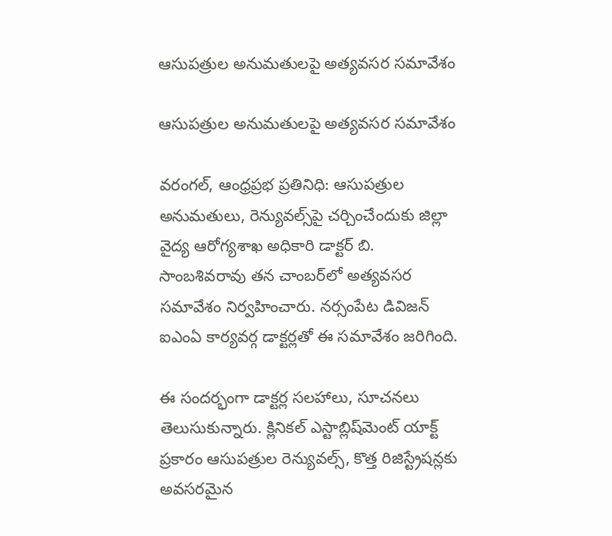ఆసుపత్రుల అనుమతులపై అత్యవసర సమావేశం

ఆసుపత్రుల అనుమతులపై అత్యవసర సమావేశం

వరంగల్, ఆంధ్రప్రభ ప్రతినిధి: ఆసుపత్రుల అనుమతులు, రెన్యువల్స్‌పై చర్చించేందుకు జిల్లా వైద్య ఆరోగ్యశాఖ అధికారి డాక్టర్ బి. సాంబశివరావు తన చాంబర్‌లో అత్యవసర సమావేశం నిర్వహించారు. నర్సంపేట డివిజన్ ఐఎంఏ కార్యవర్గ డాక్టర్లతో ఈ సమావేశం జరిగింది.

ఈ సందర్భంగా డాక్టర్ల సలహాలు, సూచనలు తెలుసుకున్నారు. క్లినికల్ ఎస్టాబ్లిష్‌మెంట్ యాక్ట్ ప్రకారం ఆసుపత్రుల రెన్యువల్స్‌, కొత్త రిజిస్ట్రేషన్లకు అవసరమైన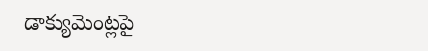డాక్యుమెంట్లపై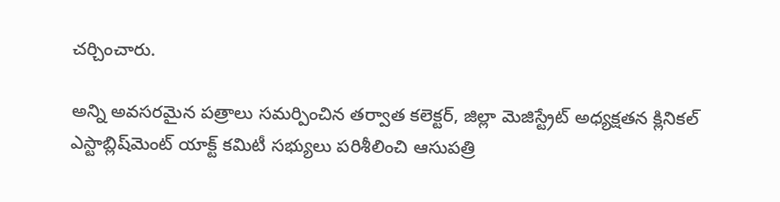చర్చించారు.

అన్ని అవసరమైన పత్రాలు సమర్పించిన తర్వాత కలెక్టర్, జిల్లా మెజిస్ట్రేట్ అధ్యక్షతన క్లినికల్ ఎస్టాబ్లిష్‌మెంట్ యాక్ట్ కమిటీ సభ్యులు పరిశీలించి ఆసుపత్రి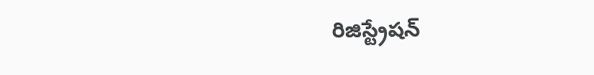రిజిస్ట్రేషన్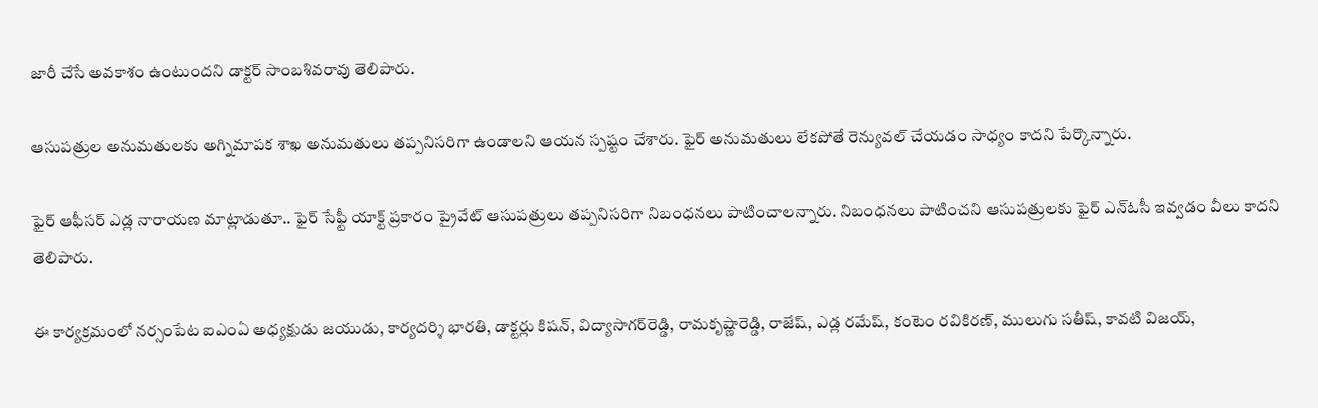జారీ చేసే అవకాశం ఉంటుందని డాక్టర్ సాంబశివరావు తెలిపారు.

ఆసుపత్రుల అనుమతులకు అగ్నిమాపక శాఖ అనుమతులు తప్పనిసరిగా ఉండాలని ఆయన స్పష్టం చేశారు. ఫైర్ అనుమతులు లేకపోతే రెన్యువల్ చేయడం సాధ్యం కాదని పేర్కొన్నారు.

ఫైర్ ఆఫీసర్ ఎడ్ల నారాయణ మాట్లాడుతూ.. ఫైర్ సేఫ్టీ యాక్ట్ ప్రకారం ప్రైవేట్ ఆసుపత్రులు తప్పనిసరిగా నిబంధనలు పాటించాలన్నారు. నిబంధనలు పాటించని ఆసుపత్రులకు ఫైర్ ఎన్ఓసీ ఇవ్వడం వీలు కాదని తెలిపారు.

ఈ కార్యక్రమంలో నర్సంపేట ఐఎంఏ అధ్యక్షుడు జయుడు, కార్యదర్శి భారతి, డాక్టర్లు కిషన్, విద్యాసాగర్‌రెడ్డి, రామకృష్ణారెడ్డి, రాజేష్, ఎడ్ల రమేష్, కంటెం రవికిరణ్, ములుగు సతీష్, కావటి విజయ్,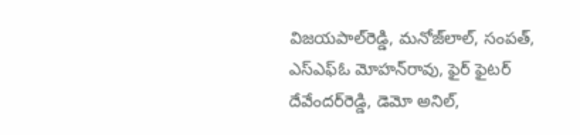విజయపాల్‌రెడ్డి, మనోజ్‌లాల్, సంపత్, ఎస్‌ఎఫ్‌ఓ మోహన్‌రావు, ఫైర్ ఫైటర్ దేవేందర్‌రెడ్డి, డెమో అనిల్,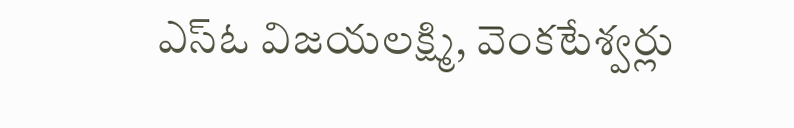ఎస్‌ఓ విజయలక్ష్మి, వెంకటేశ్వర్లు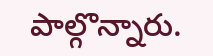పాల్గొన్నారు.